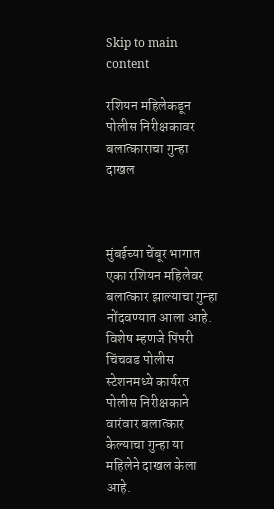Skip to main content

रशियन महिलेकडून पोलीस निरीक्षकावर बलात्काराचा गुन्हा दाखल



मुंबईच्या चेंबूर भागात एका रशियन महिलेवर बलात्कार झाल्याचा गुन्हा नोंदवण्यात आला आहे. विशेष म्हणजे पिंपरी चिंचवड पोलीस स्टेशनमध्ये कार्यरत पोलीस निरीक्षकाने वारंवार बलात्कार केल्याचा गुन्हा या महिलेने दाखल केला आहे.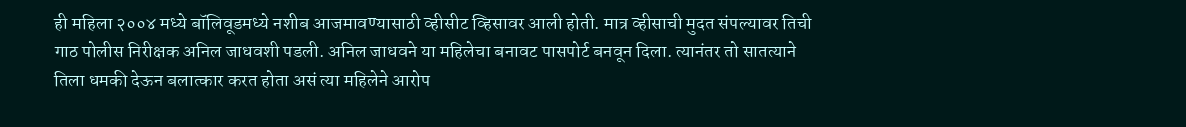ही महिला २००४ मध्ये बॉलिवूडमध्ये नशीब आजमावण्यासाठी व्हीसीट व्हिसावर आली होती. मात्र व्हीसाची मुदत संपल्यावर तिची गाठ पोलीस निरीक्षक अनिल जाधवशी पडली. अनिल जाधवने या महिलेचा बनावट पासपोर्ट बनवून दिला. त्यानंतर तो सातत्याने तिला धमकी देऊन बलात्कार करत होता असं त्या महिलेने आरोप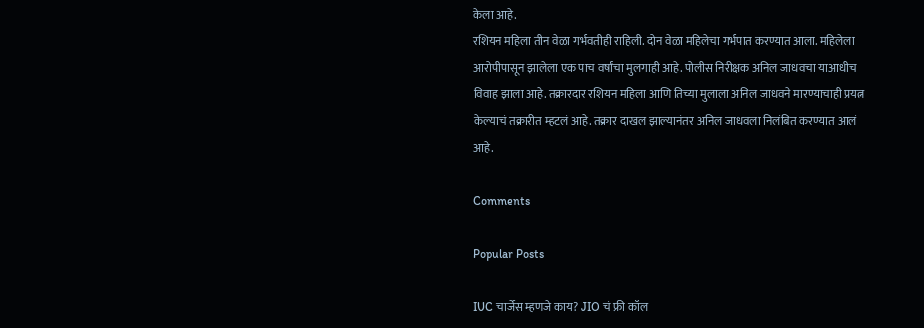केला आहे.
रशियन महिला तीन वेळा गर्भवतीही राहिली. दोन वेळा महिलेचा गर्भपात करण्यात आला. महिलेला आरोपीपासून झालेला एक पाच वर्षांचा मुलगाही आहे. पोलीस निरीक्षक अनिल जाधवचा याआधीच विवाह झाला आहे. तक्रारदार रशियन महिला आणि तिच्या मुलाला अनिल जाधवने मारण्याचाही प्रयत्न केल्याचं तक्रारीत म्हटलं आहे. तक्रार दाखल झाल्यानंतर अनिल जाधवला निलंबित करण्यात आलं आहे.

Comments

Popular Posts

IUC चार्जेस म्हणजे काय? JIO चं फ्री कॉल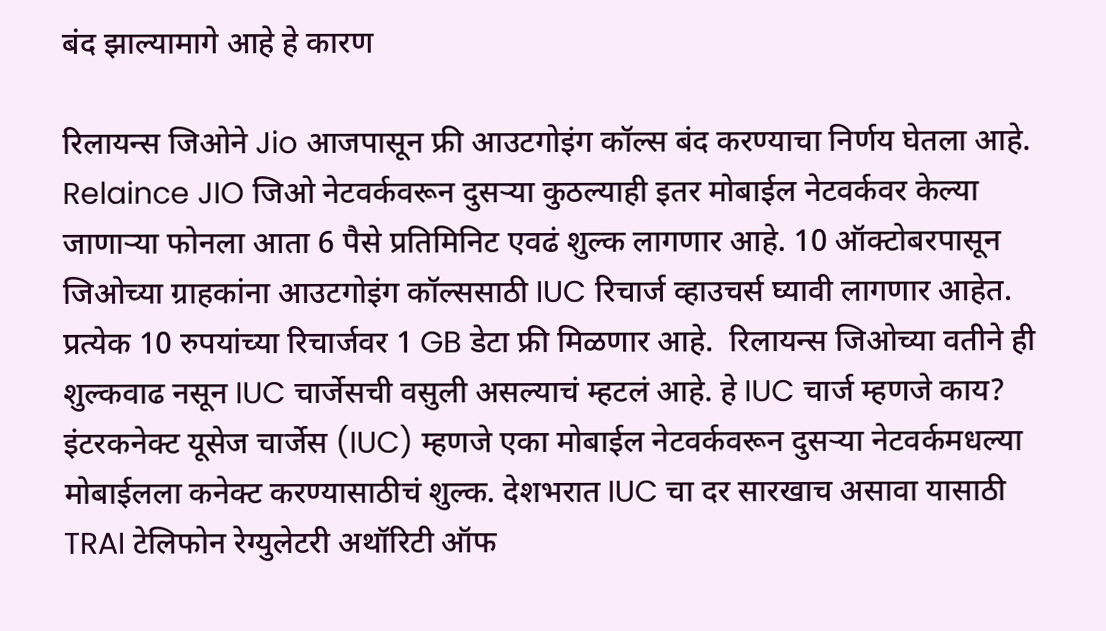बंद झाल्यामागे आहे हे कारण

रिलायन्स जिओने Jio आजपासून फ्री आउटगोइंग कॉल्स बंद करण्याचा निर्णय घेतला आहे. Relaince JIO जिओ नेटवर्कवरून दुसऱ्या कुठल्याही इतर मोबाईल नेटवर्कवर केल्या जाणाऱ्या फोनला आता 6 पैसे प्रतिमिनिट एवढं शुल्क लागणार आहे. 10 ऑक्टोबरपासून जिओच्या ग्राहकांना आउटगोइंग कॉल्ससाठी IUC रिचार्ज व्हाउचर्स घ्यावी लागणार आहेत. प्रत्येक 10 रुपयांच्या रिचार्जवर 1 GB डेटा फ्री मिळणार आहे.  रिलायन्स जिओच्या वतीने ही शुल्कवाढ नसून IUC चार्जेसची वसुली असल्याचं म्हटलं आहे. हे IUC चार्ज म्हणजे काय? इंटरकनेक्ट यूसेज चार्जेस (IUC) म्हणजे एका मोबाईल नेटवर्कवरून दुसऱ्या नेटवर्कमधल्या मोबाईलला कनेक्ट करण्यासाठीचं शुल्क. देशभरात IUC चा दर सारखाच असावा यासाठी TRAI टेलिफोन रेग्युलेटरी अथॉरिटी ऑफ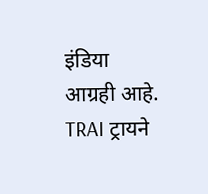इंडिया  आग्रही आहे. TRAI ट्रायने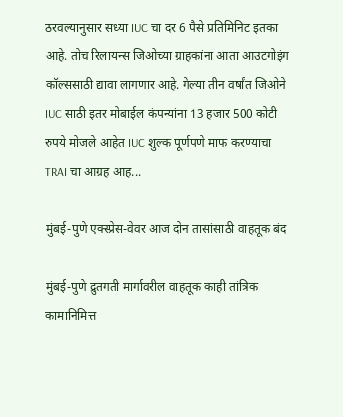ठरवल्यानुसार सध्या IUC चा दर 6 पैसे प्रतिमिनिट इतका आहे. तोच रिलायन्स जिओच्या ग्राहकांना आता आउटगोइंग कॉल्ससाठी द्यावा लागणार आहे. गेल्या तीन वर्षांत जिओने IUC साठी इतर मोबाईल कंपन्यांना 13 हजार 500 कोटी रुपये मोजले आहेत IUC शुल्क पूर्णपणे माफ करण्याचा TRAI चा आग्रह आह...

मुंबई-पुणे एक्स्प्रेस-वेवर आज दोन तासांसाठी वाहतूक बंद

मुंबई-पुणे द्रुतगती मार्गावरील वाहतूक काही तांत्रिक कामानिमित्त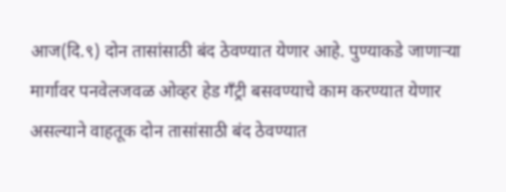आज(दि.९) दोन तासांसाठी बंद ठेवण्यात येणार आहे. पुण्याकडे जाणाऱ्या मार्गावर पनवेलजवळ ओव्हर हेड गँट्री बसवण्याचे काम करण्यात येणार असल्याने वाहतूक दोन तासांसाठी बंद ठेवण्यात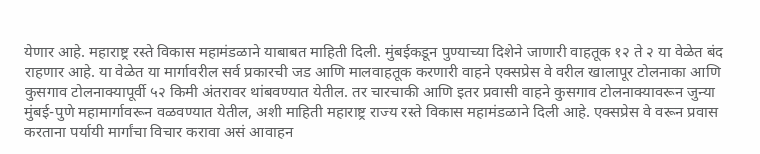येणार आहे. महाराष्ट्र रस्ते विकास महामंडळाने याबाबत माहिती दिली. मुंबईकडून पुण्याच्या दिशेने जाणारी वाहतूक १२ ते २ या वेळेत बंद राहणार आहे. या वेळेत या मार्गावरील सर्व प्रकारची जड आणि मालवाहतूक करणारी वाहने एक्सप्रेस वे वरील खालापूर टोलनाका आणि कुसगाव टोलनाक्यापूर्वी ५२ किमी अंतरावर थांबवण्यात येतील. तर चारचाकी आणि इतर प्रवासी वाहने कुसगाव टोलनाक्यावरून जुन्या मुंबई-पुणे महामार्गावरून वळवण्यात येतील, अशी माहिती महाराष्ट्र राज्य रस्ते विकास महामंडळाने दिली आहे. एक्सप्रेस वे वरून प्रवास करताना पर्यायी मार्गांचा विचार करावा असं आवाहन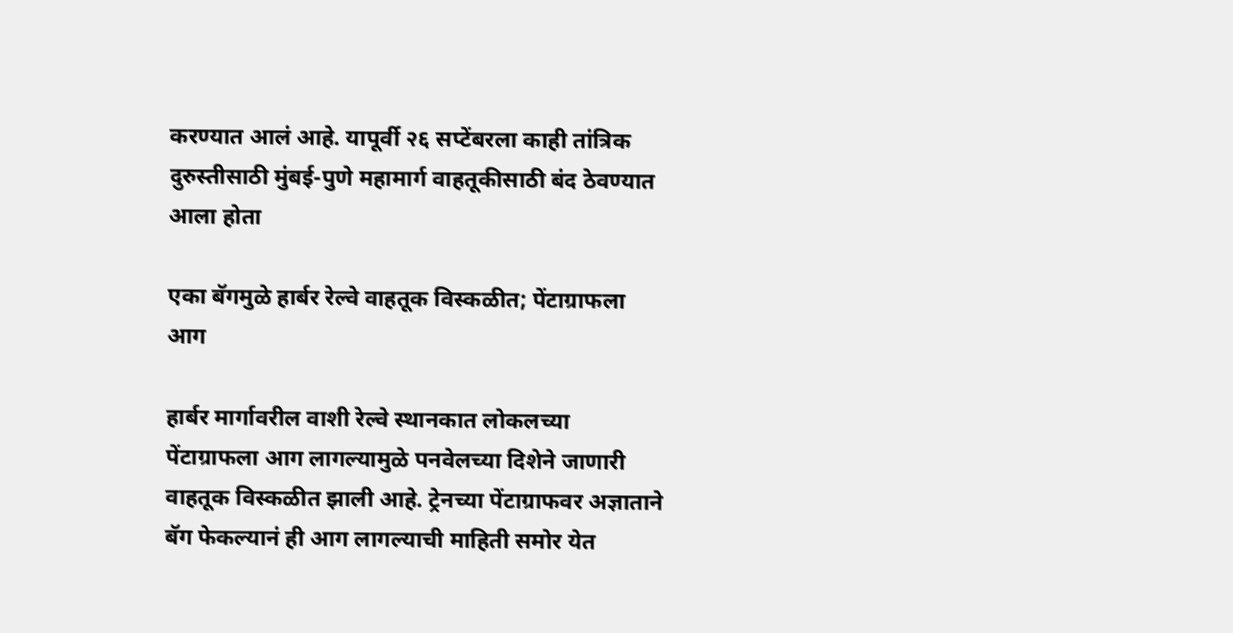करण्यात आलं आहे. यापूर्वी २६ सप्टेंबरला काही तांत्रिक दुरुस्तीसाठी मुंबई-पुणे महामार्ग वाहतूकीसाठी बंद ठेवण्यात आला होता

एका बॅगमुळे हार्बर रेल्वे वाहतूक विस्कळीत; पेंटाग्राफला आग

हार्बर मार्गावरील वाशी रेल्वे स्थानकात लोकलच्या पेंटाग्राफला आग लागल्यामुळे पनवेलच्या दिशेने जाणारी वाहतूक विस्कळीत झाली आहे. ट्रेनच्या पेंटाग्राफवर अज्ञाताने बॅग फेकल्यानं ही आग लागल्याची माहिती समोर येत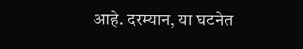आहे. दरम्यान, या घटनेत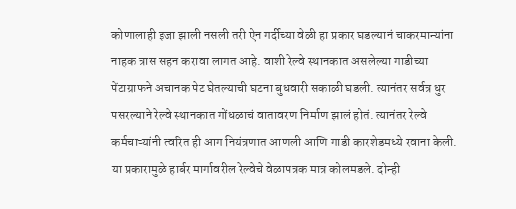कोणालाही इजा झाली नसली तरी ऐन गर्दीच्या वेळी हा प्रकार घडल्यानं चाकरमान्यांना नाहक त्रास सहन करावा लागत आहे. वाशी रेल्वे स्थानकात असलेल्या गाडीच्या पेंटाग्राफने अचानक पेट घेतल्याची घटना बुधवारी सकाळी घडली. त्यानंतर सर्वत्र धुर पसरल्याने रेल्वे स्थानकात गोंधळाचं वातावरण निर्माण झालं होतं. त्यानंतर रेल्वे कर्मचाऱ्यांनी त्वरित ही आग नियंत्रणात आणली आणि गाडी कारशेडमध्ये रवाना केली. या प्रकारामुळे हार्बर मार्गावरील रेल्वेचे वेळापत्रक मात्र कोलमडले. दोन्ही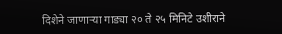दिशेने जाणाऱ्या गाड्या २० ते २५ मिनिटे उशीराने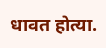धावत होत्या.